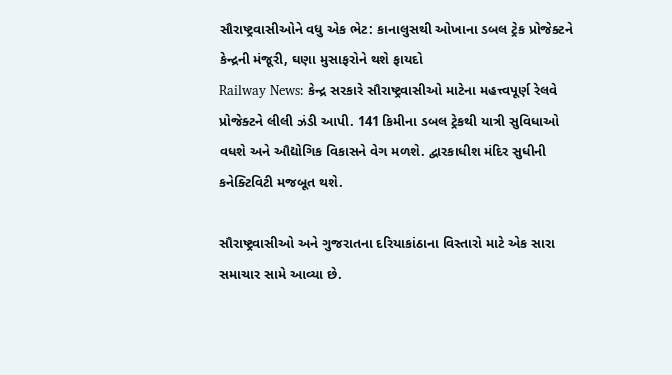સૌરાષ્ટ્રવાસીઓને વધુ એક ભેટ: કાનાલુસથી ઓખાના ડબલ ટ્રેક પ્રોજેક્ટને કેન્દ્રની મંજૂરી, ઘણા મુસાફરોને થશે ફાયદો
Railway News: કેન્દ્ર સરકારે સૌરાષ્ટ્રવાસીઓ માટેના મહત્ત્વપૂર્ણ રેલવે પ્રોજેક્ટને લીલી ઝંડી આપી. 141 કિમીના ડબલ ટ્રેકથી યાત્રી સુવિધાઓ વધશે અને ઔદ્યોગિક વિકાસને વેગ મળશે. દ્વારકાધીશ મંદિર સુધીની કનેક્ટિવિટી મજબૂત થશે.

સૌરાષ્ટ્રવાસીઓ અને ગુજરાતના દરિયાકાંઠાના વિસ્તારો માટે એક સારા સમાચાર સામે આવ્યા છે.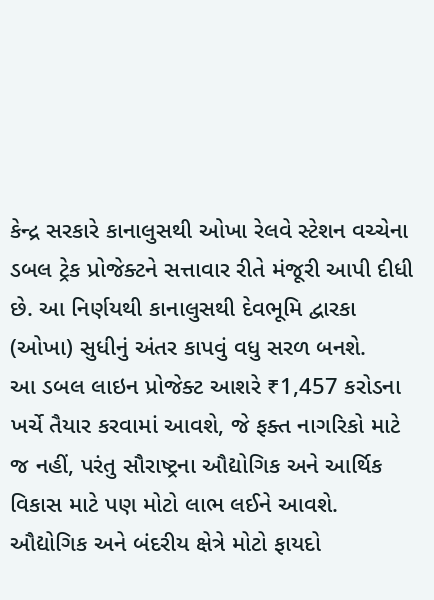કેન્દ્ર સરકારે કાનાલુસથી ઓખા રેલવે સ્ટેશન વચ્ચેના ડબલ ટ્રેક પ્રોજેક્ટને સત્તાવાર રીતે મંજૂરી આપી દીધી છે. આ નિર્ણયથી કાનાલુસથી દેવભૂમિ દ્વારકા (ઓખા) સુધીનું અંતર કાપવું વધુ સરળ બનશે.
આ ડબલ લાઇન પ્રોજેક્ટ આશરે ₹1,457 કરોડના ખર્ચે તૈયાર કરવામાં આવશે, જે ફક્ત નાગરિકો માટે જ નહીં, પરંતુ સૌરાષ્ટ્રના ઔદ્યોગિક અને આર્થિક વિકાસ માટે પણ મોટો લાભ લઈને આવશે.
ઔદ્યોગિક અને બંદરીય ક્ષેત્રે મોટો ફાયદો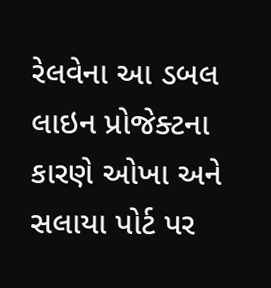રેલવેના આ ડબલ લાઇન પ્રોજેક્ટના કારણે ઓખા અને સલાયા પોર્ટ પર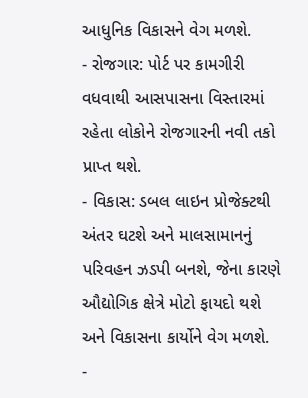આધુનિક વિકાસને વેગ મળશે.
- રોજગાર: પોર્ટ પર કામગીરી વધવાથી આસપાસના વિસ્તારમાં રહેતા લોકોને રોજગારની નવી તકો પ્રાપ્ત થશે.
- વિકાસ: ડબલ લાઇન પ્રોજેક્ટથી અંતર ઘટશે અને માલસામાનનું પરિવહન ઝડપી બનશે, જેના કારણે ઔદ્યોગિક ક્ષેત્રે મોટો ફાયદો થશે અને વિકાસના કાર્યોને વેગ મળશે.
-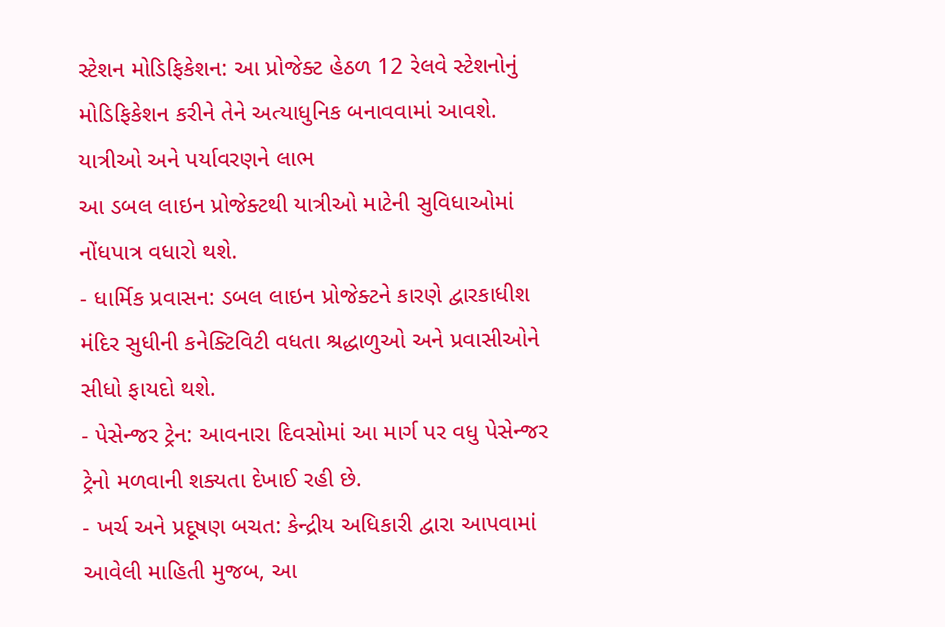સ્ટેશન મોડિફિકેશન: આ પ્રોજેક્ટ હેઠળ 12 રેલવે સ્ટેશનોનું મોડિફિકેશન કરીને તેને અત્યાધુનિક બનાવવામાં આવશે.
યાત્રીઓ અને પર્યાવરણને લાભ
આ ડબલ લાઇન પ્રોજેક્ટથી યાત્રીઓ માટેની સુવિધાઓમાં નોંધપાત્ર વધારો થશે.
- ધાર્મિક પ્રવાસન: ડબલ લાઇન પ્રોજેક્ટને કારણે દ્વારકાધીશ મંદિર સુધીની કનેક્ટિવિટી વધતા શ્રદ્ધાળુઓ અને પ્રવાસીઓને સીધો ફાયદો થશે.
- પેસેન્જર ટ્રેન: આવનારા દિવસોમાં આ માર્ગ પર વધુ પેસેન્જર ટ્રેનો મળવાની શક્યતા દેખાઈ રહી છે.
- ખર્ચ અને પ્રદૂષણ બચત: કેન્દ્રીય અધિકારી દ્વારા આપવામાં આવેલી માહિતી મુજબ, આ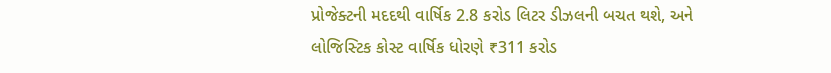પ્રોજેક્ટની મદદથી વાર્ષિક 2.8 કરોડ લિટર ડીઝલની બચત થશે, અને લોજિસ્ટિક કોસ્ટ વાર્ષિક ધોરણે ₹311 કરોડ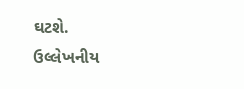ઘટશે.
ઉલ્લેખનીય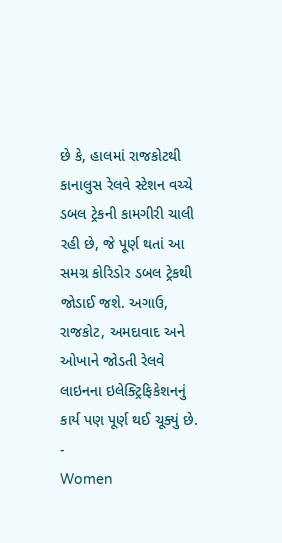છે કે, હાલમાં રાજકોટથી કાનાલુસ રેલવે સ્ટેશન વચ્ચે ડબલ ટ્રેકની કામગીરી ચાલી રહી છે, જે પૂર્ણ થતાં આ સમગ્ર કોરિડોર ડબલ ટ્રેકથી જોડાઈ જશે. અગાઉ, રાજકોટ, અમદાવાદ અને ઓખાને જોડતી રેલવે લાઇનના ઇલેક્ટ્રિફિકેશનનું કાર્ય પણ પૂર્ણ થઈ ચૂક્યું છે.
-
Women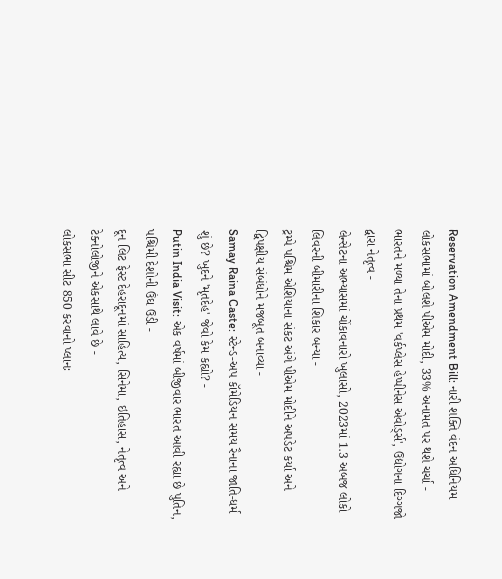Reservation Amendment Bill: નારી શક્તિ વંદન અધિનિયમ લોકસભામાં બોલશે પીએમ મોદી, 33% અનામત પર થશે ચર્ચા -
ભારતને મળ્યા તેના પ્રથમ 'વર્કપ્લેસ હેપ્પીનેસ એવોર્ડ્સ', ઉદ્યોગના દિગ્ગજો દ્વારા નેતૃત્વ -
લેન્સેટના અભ્યાસમાં ચોંકાવનારો ખુલાસો, 2023માં 1.3 અબજ લોકો લિવરની બીમારીના શિકાર બન્યા -
ટ્રમ્પે પશ્ચિમ એશિયાના સંકટ અંગે પીએમ મોદીને અપડેટ કર્યા અને દ્વિપક્ષીય સંબંધોને મજબૂત બનાવ્યા -
Samay Raina Caste: સ્ટેન્ડ-અપ કૉમેડિયન સમય રૈનાના જાતિ-ધર્મ શું છે? ખુદને 'મૃતદેહ' જેવો કેમ કહ્યો? -
Putin India Visit: એક વર્ષમાં બીજીવાર ભારત આવી રહ્યા છે પુતિન, પશ્ચિમી દેશોની ઉંઘ ઉડી -
દૂન લિટ ફેસ્ટ દેહરાદૂનમાં સાહિત્ય, સિનેમા, ઇતિહાસ, નેતૃત્વ અને ટેક્નોલોજીને એકસાથે લાવે છે -
લોકસભા સીટ 850 કરવાનો પ્લાનઃ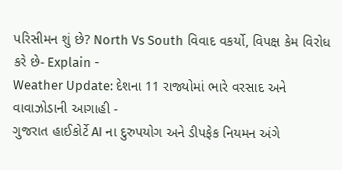પરિસીમન શું છે? North Vs South વિવાદ વકર્યો, વિપક્ષ કેમ વિરોધ કરે છે- Explain -
Weather Update: દેશના 11 રાજ્યોમાં ભારે વરસાદ અને વાવાઝોડાની આગાહી -
ગુજરાત હાઈકોર્ટે AI ના દુરુપયોગ અને ડીપફેક નિયમન અંગે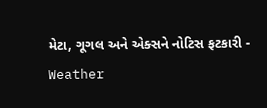મેટા, ગૂગલ અને એક્સને નોટિસ ફટકારી -
Weather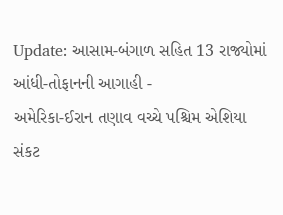Update: આસામ-બંગાળ સહિત 13 રાજ્યોમાં આંધી-તોફાનની આગાહી -
અમેરિકા-ઈરાન તણાવ વચ્ચે પશ્ચિમ એશિયા સંકટ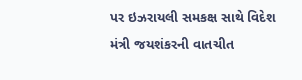પર ઇઝરાયલી સમકક્ષ સાથે વિદેશ મંત્રી જયશંકરની વાતચીત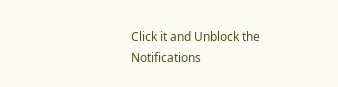Click it and Unblock the Notifications